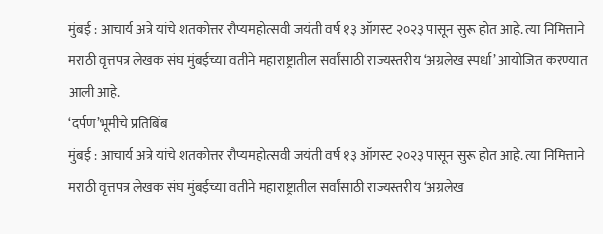मुंबई : आचार्य अत्रे यांचे शतकोत्तर रौप्यमहोत्सवी जयंती वर्ष १३ ऑगस्ट २०२३ पासून सुरू होत आहे. त्या निमित्ताने मराठी वृत्तपत्र लेखक संघ मुंबईच्या वतीने महाराष्ट्रातील सर्वांसाठी राज्यस्तरीय ‘अग्रलेख स्पर्धा’ आयोजित करण्यात आली आहे.
‘दर्पण’भूमीचे प्रतिबिंब
मुंबई : आचार्य अत्रे यांचे शतकोत्तर रौप्यमहोत्सवी जयंती वर्ष १३ ऑगस्ट २०२३ पासून सुरू होत आहे. त्या निमित्ताने मराठी वृत्तपत्र लेखक संघ मुंबईच्या वतीने महाराष्ट्रातील सर्वांसाठी राज्यस्तरीय ‘अग्रलेख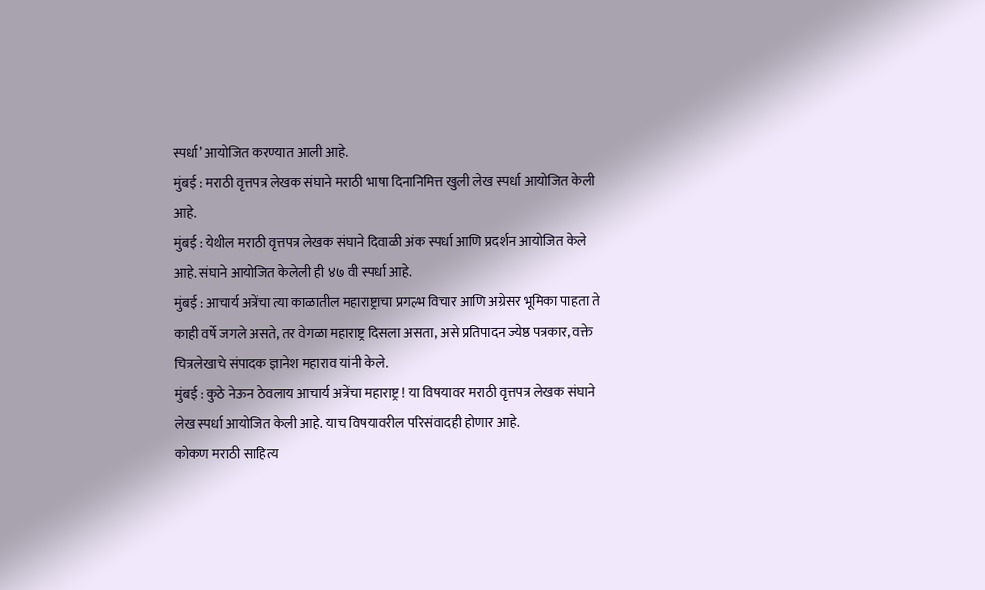स्पर्धा’ आयोजित करण्यात आली आहे.
मुंबई : मराठी वृत्तपत्र लेखक संघाने मराठी भाषा दिनानिमित्त खुली लेख स्पर्धा आयोजित केली आहे.
मुंबई : येथील मराठी वृत्तपत्र लेखक संघाने दिवाळी अंक स्पर्धा आणि प्रदर्शन आयोजित केले आहे. संघाने आयोजित केलेली ही ४७ वी स्पर्धा आहे.
मुंबई : आचार्य अत्रेंचा त्या काळातील महाराष्ट्राचा प्रगल्भ विचार आणि अग्रेसर भूमिका पाहता ते काही वर्षे जगले असते, तर वेगळा महाराष्ट्र दिसला असता, असे प्रतिपादन ज्येष्ठ पत्रकार, वक्ते चित्रलेखाचे संपादक ज्ञानेश महाराव यांनी केले.
मुंबई : कुठे नेऊन ठेवलाय आचार्य अत्रेंचा महाराष्ट्र ! या विषयावर मराठी वृत्तपत्र लेखक संघाने लेख स्पर्धा आयोजित केली आहे. याच विषयावरील परिसंवादही होणार आहे.
कोकण मराठी साहित्य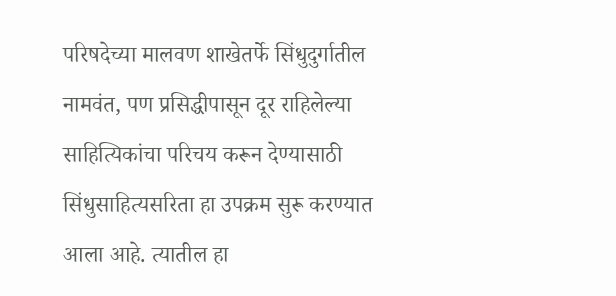परिषदेच्या मालवण शाखेतर्फे सिंधुदुर्गातील नामवंत, पण प्रसिद्धीपासून दूर राहिलेल्या साहित्यिकांचा परिचय करून देण्यासाठी सिंधुसाहित्यसरिता हा उपक्रम सुरू करण्यात आला आहे. त्यातील हा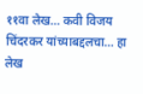११वा लेख… कवी विजय चिंदरकर यांच्याबद्दलचा… हा लेख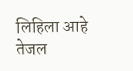लिहिला आहे तेजल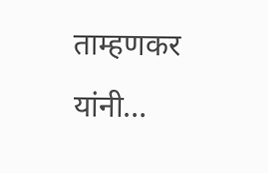ताम्हणकर यांनी…